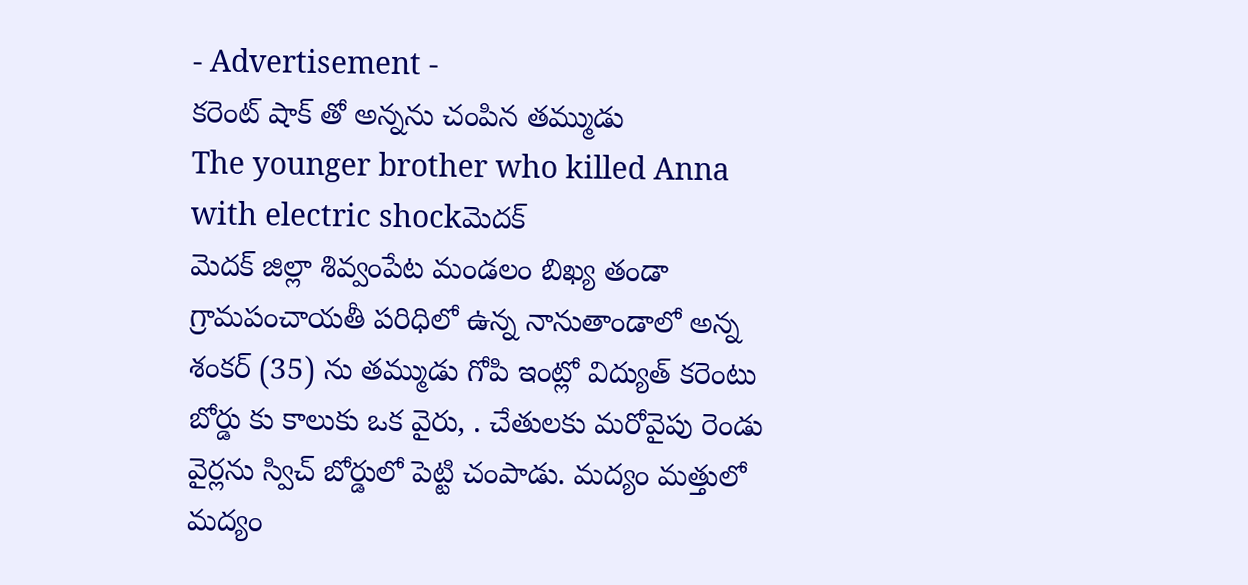- Advertisement -
కరెంట్ షాక్ తో అన్నను చంపిన తమ్ముడు
The younger brother who killed Anna with electric shockమెదక్
మెదక్ జిల్లా శివ్వంపేట మండలం బిఖ్య తండా గ్రామపంచాయతీ పరిధిలో ఉన్న నానుతాండాలో అన్న శంకర్ (35) ను తమ్ముడు గోపి ఇంట్లో విద్యుత్ కరెంటు బోర్డు కు కాలుకు ఒక వైరు, . చేతులకు మరోవైపు రెండు వైర్లను స్విచ్ బోర్డులో పెట్టి చంపాడు. మద్యం మత్తులో మద్యం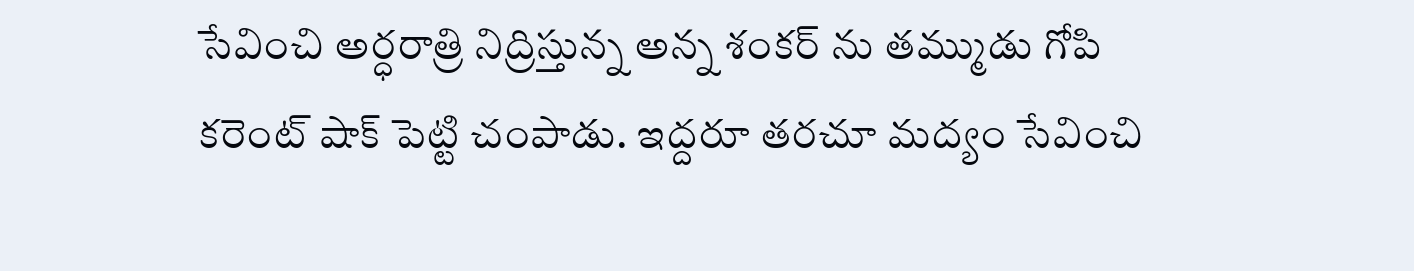సేవించి అర్ధరాత్రి నిద్రిస్తున్న అన్న శంకర్ ను తమ్ముడు గోపి కరెంట్ షాక్ పెట్టి చంపాడు. ఇద్దరూ తరచూ మద్యం సేవించి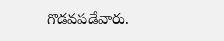గొడవపడేవారు.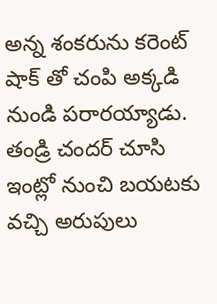అన్న శంకరును కరెంట్ షాక్ తో చంపి అక్కడి నుండి పరారయ్యాడు. తండ్రి చందర్ చూసి ఇంట్లో నుంచి బయటకు వచ్చి అరుపులు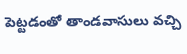పెట్టడంతో తాండవాసులు వచ్చి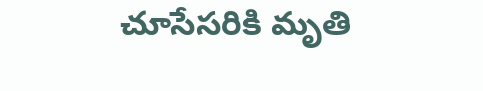చూసేసరికి మృతి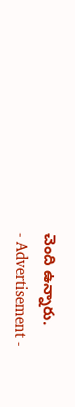చెంది ఉన్నారు.
- Advertisement -